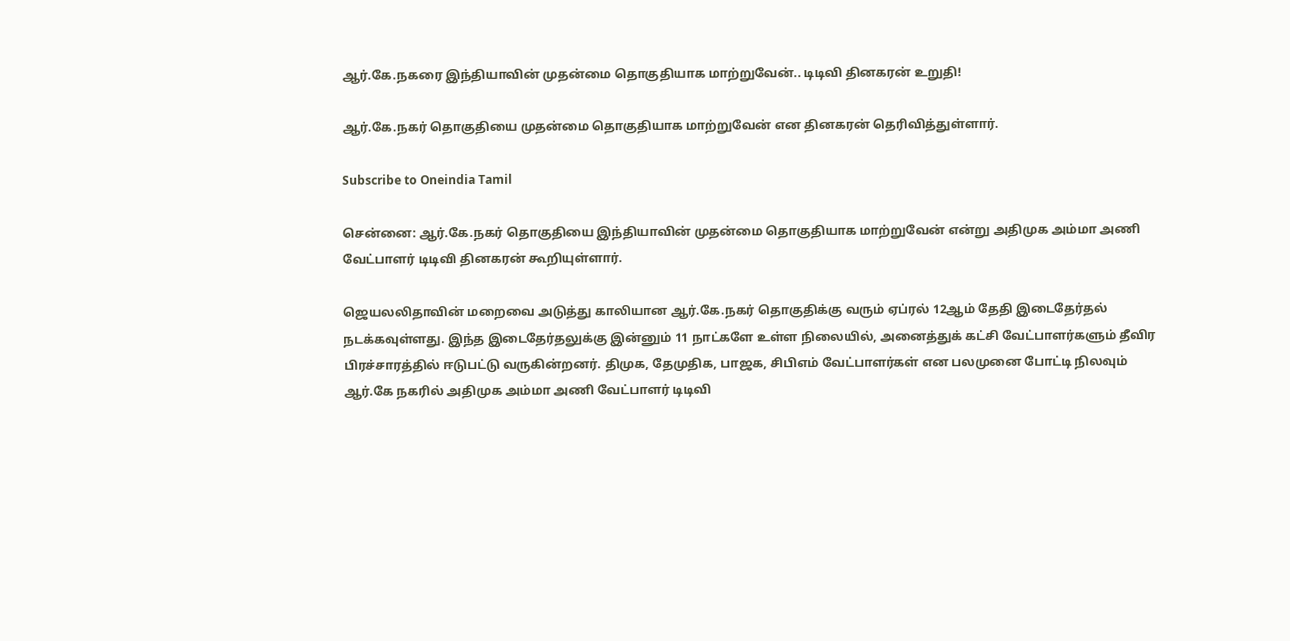ஆர்.கே.நகரை இந்தியாவின் முதன்மை தொகுதியாக மாற்றுவேன்.. டிடிவி தினகரன் உறுதி!

ஆர்.கே.நகர் தொகுதியை முதன்மை தொகுதியாக மாற்றுவேன் என தினகரன் தெரிவித்துள்ளார்.

Subscribe to Oneindia Tamil

சென்னை: ஆர்.கே.நகர் தொகுதியை இந்தியாவின் முதன்மை தொகுதியாக மாற்றுவேன் என்று அதிமுக அம்மா அணி வேட்பாளர் டிடிவி தினகரன் கூறியுள்ளார்.

ஜெயலலிதாவின் மறைவை அடுத்து காலியான ஆர்.கே.நகர் தொகுதிக்கு வரும் ஏப்ரல் 12ஆம் தேதி இடைதேர்தல் நடக்கவுள்ளது. இந்த இடைதேர்தலுக்கு இன்னும் 11 நாட்களே உள்ள நிலையில், அனைத்துக் கட்சி வேட்பாளர்களும் தீவிர பிரச்சாரத்தில் ஈடுபட்டு வருகின்றனர். திமுக, தேமுதிக, பாஜக, சிபிஎம் வேட்பாளர்கள் என பலமுனை போட்டி நிலவும் ஆர்.கே நகரில் அதிமுக அம்மா அணி வேட்பாளர் டிடிவி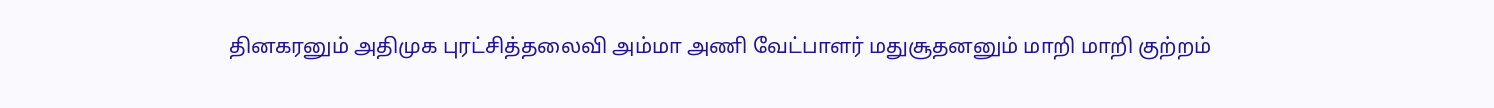தினகரனும் அதிமுக புரட்சித்தலைவி அம்மா அணி வேட்பாளர் மதுசூதனனும் மாறி மாறி குற்றம்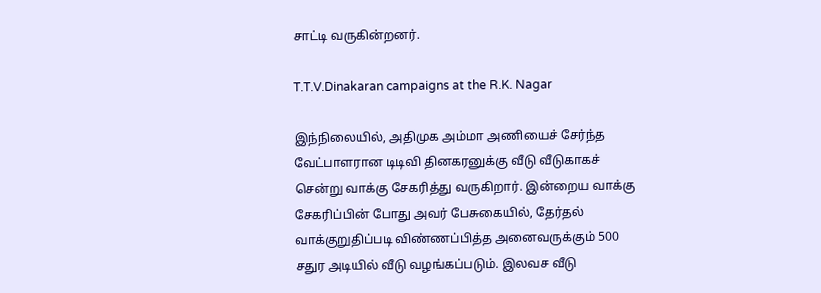சாட்டி வருகின்றனர்.

T.T.V.Dinakaran campaigns at the R.K. Nagar

இந்நிலையில், அதிமுக அம்மா அணியைச் சேர்ந்த வேட்பாளரான டிடிவி தினகரனுக்கு வீடு வீடுகாகச் சென்று வாக்கு சேகரித்து வருகிறார். இன்றைய வாக்கு சேகரிப்பின் போது அவர் பேசுகையில், தேர்தல் வாக்குறுதிப்படி விண்ணப்பித்த அனைவருக்கும் 500 சதுர அடியில் வீடு வழங்கப்படும். இலவச வீடு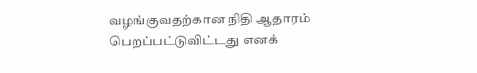வழங்குவதற்கான நிதி ஆதாரம் பெறப்பட்டுவிட்டது எனக்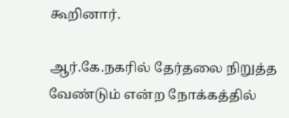கூறினார்.

ஆர்.கே.நகரில் தேர்தலை நிறுத்த வேண்டும் என்ற நோக்கத்தில்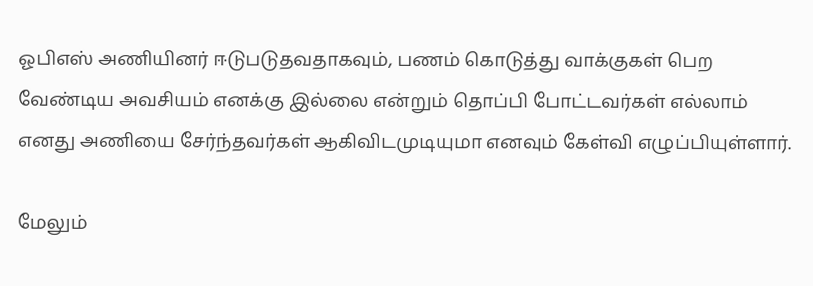ஓபிஎஸ் அணியினர் ஈடுபடுதவதாகவும், பணம் கொடுத்து வாக்குகள் பெற வேண்டிய அவசியம் எனக்கு இல்லை என்றும் தொப்பி போட்டவர்கள் எல்லாம் எனது அணியை சேர்ந்தவர்கள் ஆகிவிடமுடியுமா எனவும் கேள்வி எழுப்பியுள்ளார்.

மேலும்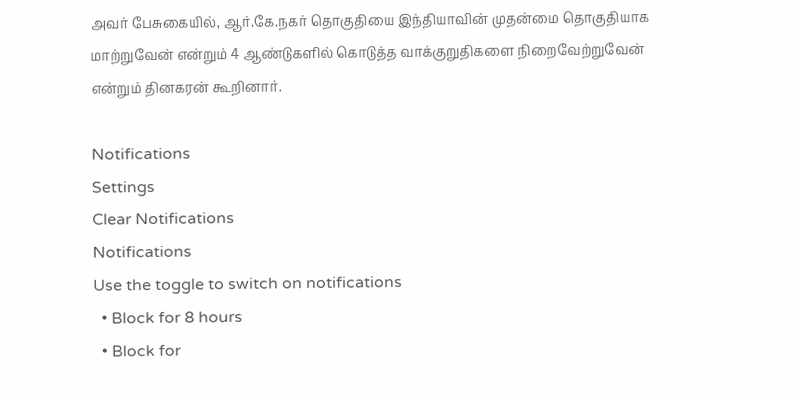அவர் பேசுகையில், ஆர்.கே.நகர் தொகுதியை இந்தியாவின் முதன்மை தொகுதியாக மாற்றுவேன் என்றும் 4 ஆண்டுகளில் கொடுத்த வாக்குறுதிகளை நிறைவேற்றுவேன் என்றும் தினகரன் கூறினார்.

Notifications
Settings
Clear Notifications
Notifications
Use the toggle to switch on notifications
  • Block for 8 hours
  • Block for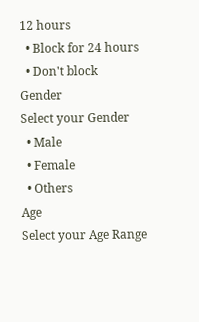12 hours
  • Block for 24 hours
  • Don't block
Gender
Select your Gender
  • Male
  • Female
  • Others
Age
Select your Age Range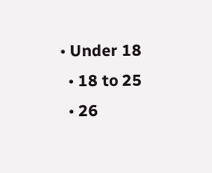• Under 18
  • 18 to 25
  • 26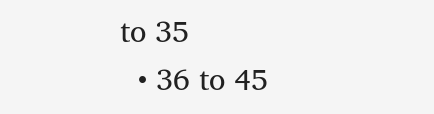to 35
  • 36 to 45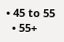• 45 to 55
  • 55+